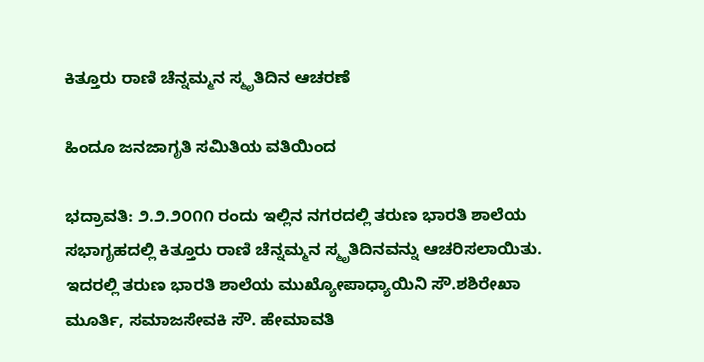ಕಿತ್ತೂರು ರಾಣಿ ಚೆನ್ನಮ್ಮನ ಸ್ಮೃತಿದಿನ ಆಚರಣೆ

ಹಿಂದೂ ಜನಜಾಗೃತಿ ಸಮಿತಿಯ ವತಿಯಿಂದ

ಭದ್ರಾವತಿ: ೨.೨.೨೦೧೧ ರಂದು ಇಲ್ಲಿನ ನಗರದಲ್ಲಿ ತರುಣ ಭಾರತಿ ಶಾಲೆಯ ಸಭಾಗೃಹದಲ್ಲಿ ಕಿತ್ತೂರು ರಾಣಿ ಚೆನ್ನಮ್ಮನ ಸ್ಮೃತಿದಿನವನ್ನು ಆಚರಿಸಲಾಯಿತು. ಇದರಲ್ಲಿ ತರುಣ ಭಾರತಿ ಶಾಲೆಯ ಮುಖ್ಯೋಪಾಧ್ಯಾಯಿನಿ ಸೌ.ಶಶಿರೇಖಾ ಮೂರ್ತಿ, ಸಮಾಜಸೇವಕಿ ಸೌ. ಹೇಮಾವತಿ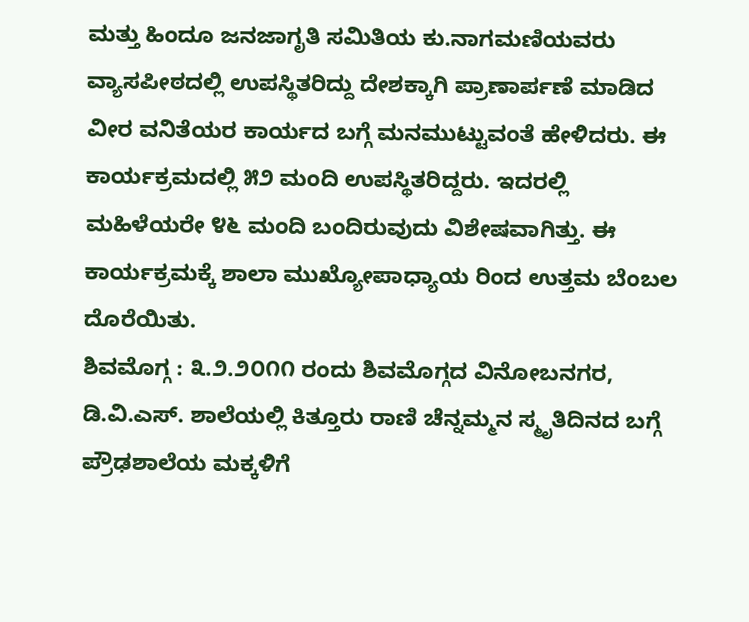ಮತ್ತು ಹಿಂದೂ ಜನಜಾಗೃತಿ ಸಮಿತಿಯ ಕು.ನಾಗಮಣಿಯವರು ವ್ಯಾಸಪೀಠದಲ್ಲಿ ಉಪಸ್ಥಿತರಿದ್ದು ದೇಶಕ್ಕಾಗಿ ಪ್ರಾಣಾರ್ಪಣೆ ಮಾಡಿದ ವೀರ ವನಿತೆಯರ ಕಾರ್ಯದ ಬಗ್ಗೆ ಮನಮುಟ್ಟುವಂತೆ ಹೇಳಿದರು. ಈ ಕಾರ್ಯಕ್ರಮದಲ್ಲಿ ೫೨ ಮಂದಿ ಉಪಸ್ಥಿತರಿದ್ದರು. ಇದರಲ್ಲಿ ಮಹಿಳೆಯರೇ ೪೬ ಮಂದಿ ಬಂದಿರುವುದು ವಿಶೇಷವಾಗಿತ್ತು. ಈ ಕಾರ್ಯಕ್ರಮಕ್ಕೆ ಶಾಲಾ ಮುಖ್ಯೋಪಾಧ್ಯಾಯ ರಿಂದ ಉತ್ತಮ ಬೆಂಬಲ ದೊರೆಯಿತು.
ಶಿವಮೊಗ್ಗ : ೩.೨.೨೦೧೧ ರಂದು ಶಿವಮೊಗ್ಗದ ವಿನೋಬನಗರ, ಡಿ.ವಿ.ಎಸ್. ಶಾಲೆಯಲ್ಲಿ ಕಿತ್ತೂರು ರಾಣಿ ಚೆನ್ನಮ್ಮನ ಸ್ಮೃತಿದಿನದ ಬಗ್ಗೆ ಪ್ರೌಢಶಾಲೆಯ ಮಕ್ಕಳಿಗೆ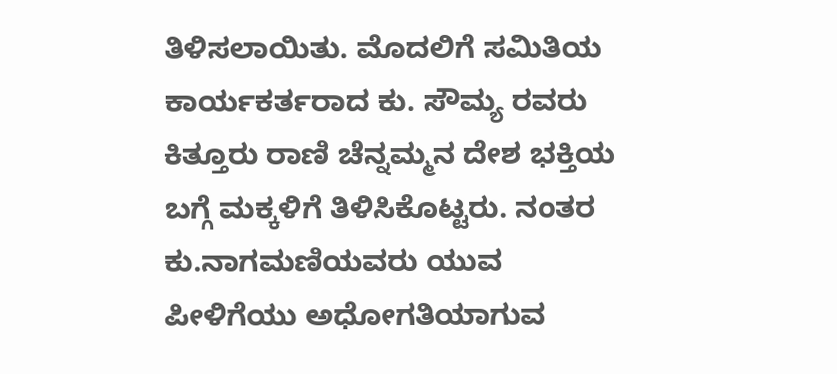ತಿಳಿಸಲಾಯಿತು. ಮೊದಲಿಗೆ ಸಮಿತಿಯ ಕಾರ್ಯಕರ್ತರಾದ ಕು. ಸೌಮ್ಯ ರವರು ಕಿತ್ತೂರು ರಾಣಿ ಚೆನ್ನಮ್ಮನ ದೇಶ ಭಕ್ತಿಯ ಬಗ್ಗೆ ಮಕ್ಕಳಿಗೆ ತಿಳಿಸಿಕೊಟ್ಟರು. ನಂತರ ಕು.ನಾಗಮಣಿಯವರು ಯುವ ಪೀಳಿಗೆಯು ಅಧೋಗತಿಯಾಗುವ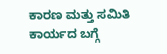ಕಾರಣ ಮತ್ತು ಸಮಿತಿ ಕಾರ್ಯದ ಬಗ್ಗೆ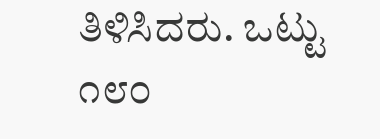ತಿಳಿಸಿದರು. ಒಟ್ಟು ೧೮೦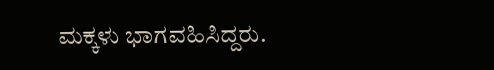ಮಕ್ಕಳು ಭಾಗವಹಿಸಿದ್ದರು.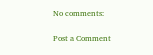No comments:

Post a Comment